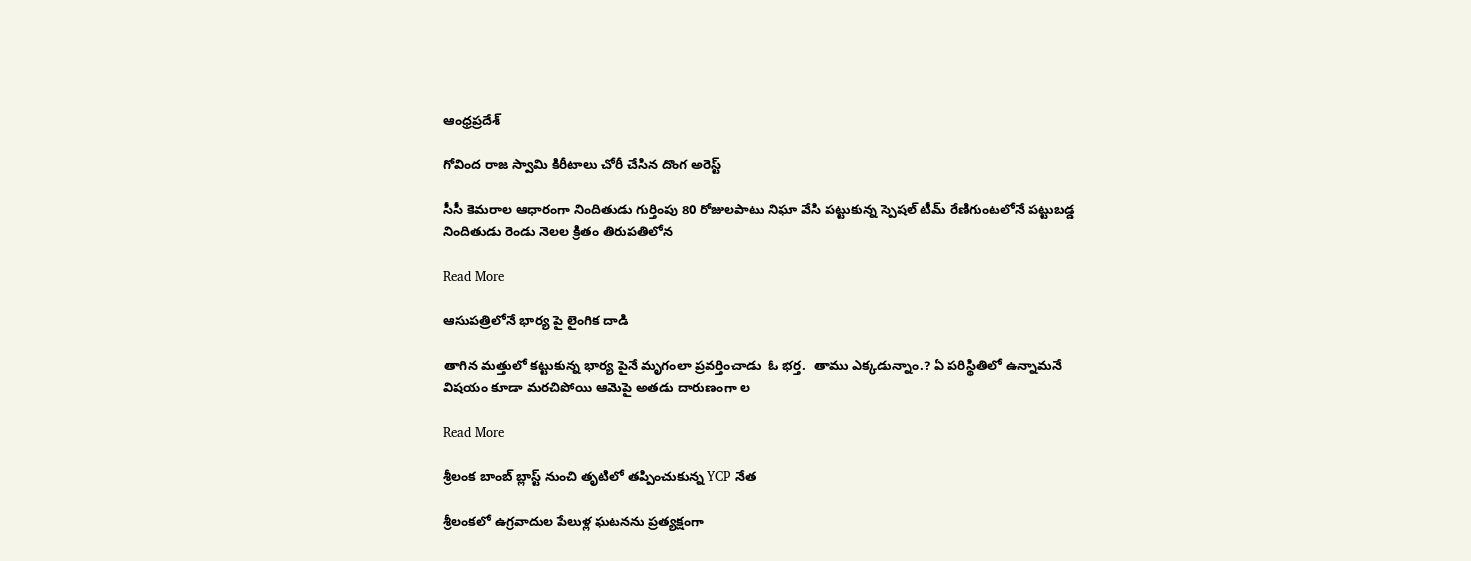ఆంధ్రప్రదేశ్

గోవింద రాజ స్వామి కిరీటాలు చోరీ చేసిన దొంగ అరెస్ట్

సీసీ కెమరాల ఆధారంగా నిందితుడు గుర్తింపు 80 రోజులపాటు నిఘా వేసి పట్టుకున్న స్పెషల్ టీమ్ రేణిగుంటలోనే పట్టుబడ్డ నిందితుడు రెండు నెలల క్రితం తిరుపతిలోన

Read More

ఆసుపత్రిలోనే భార్య పై లైంగిక దాడి

తాగిన మత్తులో కట్టుకున్న భార్య పైనే మృగంలా ప్రవర్తించాడు  ఓ భర్త.  తాము ఎక్కడున్నాం.? ఏ పరిస్థితిలో ఉన్నామనే విషయం కూడా మరచిపోయి ఆమెపై అతడు దారుణంగా ల

Read More

శ్రీలంక బాంబ్ బ్లాస్ట్ నుంచి తృటిలో తప్పించుకున్న YCP నేత

శ్రీలంకలో ఉగ్రవాదుల పేలుళ్ల ఘటనను ప్రత్యక్షంగా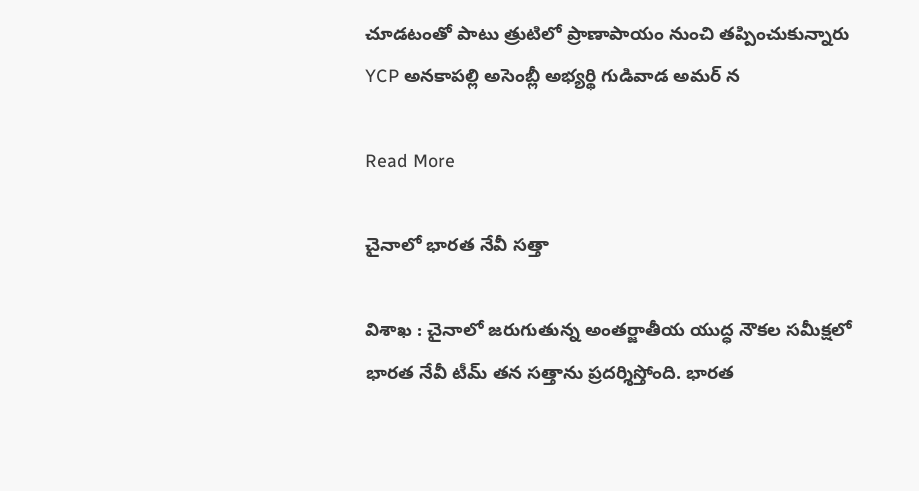చూడటంతో పాటు త్రుటిలో ప్రాణాపాయం నుంచి తప్పించుకున్నారు YCP అనకాపల్లి అసెంబ్లీ అభ్యర్థి గుడివాడ అమర్‌ న

Read More

చైనాలో భారత నేవీ సత్తా

విశాఖ : చైనాలో జరుగుతున్న అంతర్జాతీయ యుద్ధ నౌకల సమీక్షలో భారత నేవీ టీమ్ తన సత్తాను ప్రదర్శిస్తోంది. భారత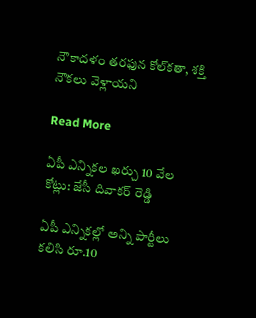నౌకాదళం తరఫున కోల్‌కతా, శక్తి నౌకలు వెళ్లాయని

Read More

ఏపీ ఎన్నికల ఖర్చు 10 వేల కోట్లు: జేసీ దివాకర్ రెడ్డి

ఏపీ ఎన్నికల్లో అన్ని పార్టీలు కలిసి రూ.10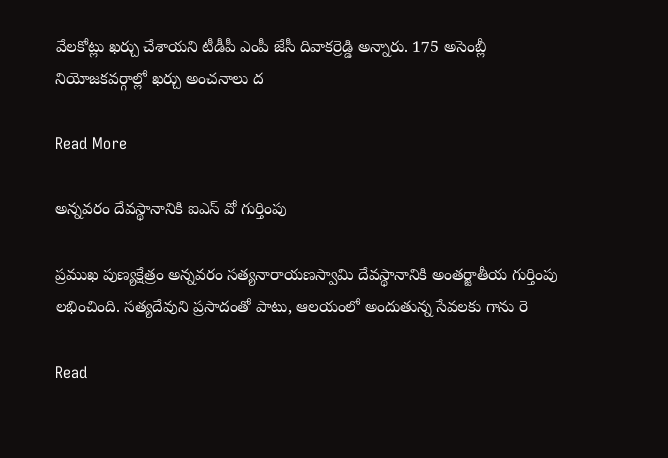వేలకోట్లు ఖర్చు చేశాయని టీడీపీ ఎంపీ జేసీ దివాకర్రెడ్డి అన్నారు. 175 అసెంబ్లీ నియోజకవర్గాల్లో ఖర్చు అంచనాలు ద

Read More

అన్నవరం దేవస్థానానికి ఐఎస్ వో గుర్తింపు

ప్రముఖ పుణ్యక్షేత్రం అన్నవరం సత్యనారాయణస్వామి దేవస్థానానికి అంతర్జాతీయ గుర్తింపు లభించింది. సత్యదేవుని ప్రసాదంతో పాటు, ఆలయంలో అందుతున్న సేవలకు గాను రె

Read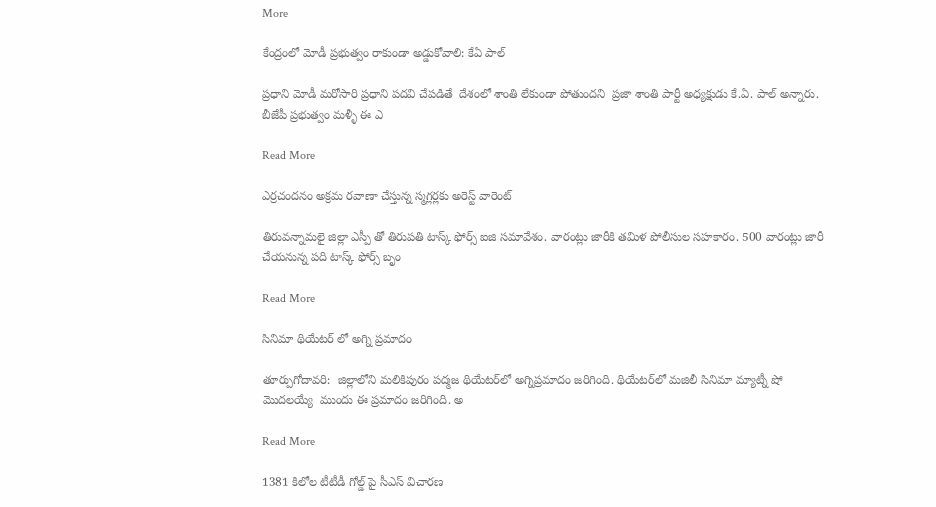More

కేంద్రంలో మోడీ ప్రభుత్వం రాకుండా అడ్డుకోవాలి: కేఏ పాల్

ప్రధాని మోడీ మరోసారి ప్రధాని పదవి చేపడితే  దేశంలో శాంతి లేకుండా పోతుందని  ప్రజా శాంతి పార్టీ అధ్యక్షుడు కే.ఏ. పాల్ అన్నారు. బీజేపీ ప్రభుత్వం మళ్ళీ ఈ ఎ

Read More

ఎర్రచందనం అక్రమ రవాణా చేస్తున్న స్మగ్లర్లకు అరెస్ట్ వారెంట్

తిరువన్నామలై జిల్లా ఎస్పీ తో తిరుపతి టాస్క్ ఫోర్స్ ఐజి సమావేశం. వారంట్లు జారీకి తమిళ పోలీసుల సహకారం. 500 వారంట్లు జారీ చేయనున్న పది టాస్క్ ఫోర్స్ బృం

Read More

సినిమా థియేటర్ లో అగ్ని ప్రమాదం

తూర్పుగోదావరి:  జిల్లాలోని మలికిపురం పద్మజ థియేటర్‌లో అగ్నిప్రమాదం జరిగింది. థియేటర్‌లో మజిలీ సినిమా మ్యాట్నీ షో మొదలయ్యే  ముందు ఈ ప్రమాదం జరిగింది. అ

Read More

1381 కిలోల టీటీడీ గోల్డ్ పై సీఎస్ విచారణ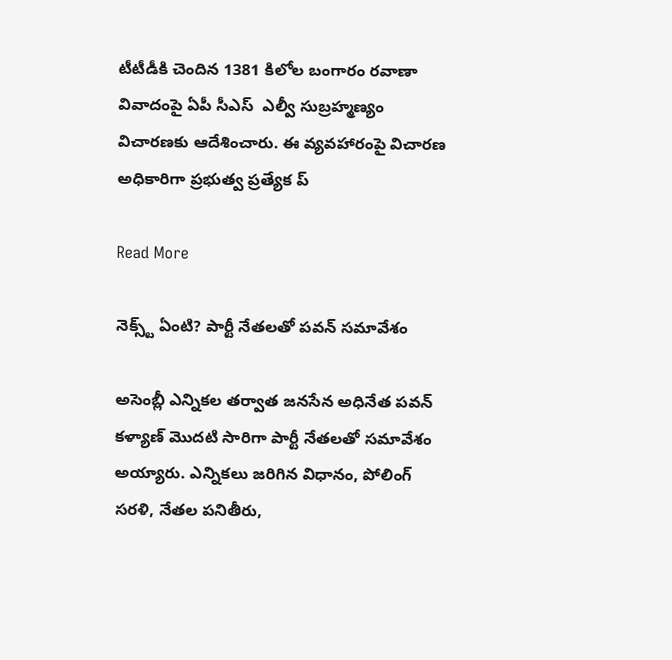టీటీడీకి చెందిన 1381 కిలోల బంగారం రవాణా వివాదంపై ఏపీ సీఎస్  ఎల్వీ సుబ్రహ్మణ్యం విచారణకు ఆదేశించారు. ఈ వ్యవహారంపై విచారణ అధికారిగా ప్రభుత్వ ప్రత్యేక ప్

Read More

నెక్స్ట్ ఏంటి? పార్టీ నేతలతో పవన్ సమావేశం

అసెంబ్లీ ఎన్నికల తర్వాత జనసేన అధినేత పవన్  కళ్యాణ్ మొదటి సారిగా పార్టీ నేతలతో సమావేశం అయ్యారు. ఎన్నికలు జరిగిన విధానం, పోలింగ్ సరళి, నేతల పనితీరు,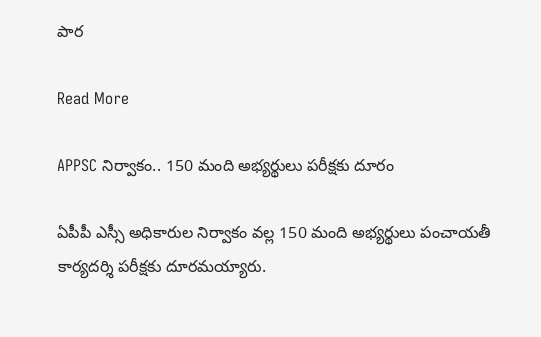పార

Read More

APPSC నిర్వాకం.. 150 మంది అభ్యర్థులు పరీక్షకు దూరం

ఏపీపీ ఎస్సీ అధికారుల నిర్వాకం వల్ల 150 మంది అభ్యర్థులు పంచాయతీ కార్యదర్శి పరీక్షకు దూరమయ్యారు.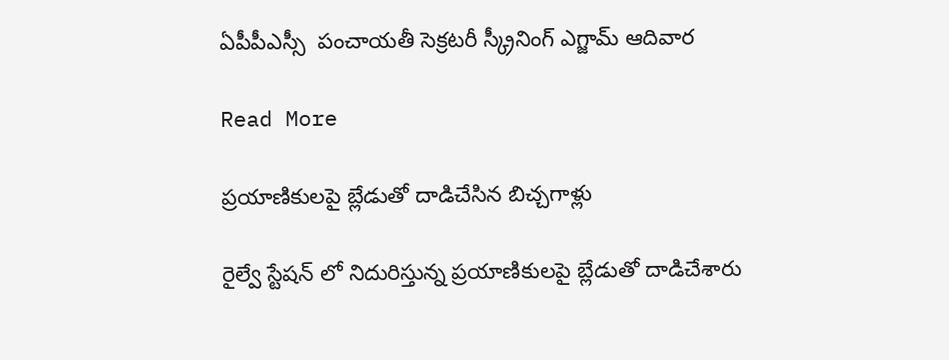ఏపీపీఎస్సీ  పంచాయతీ సెక్రటరీ స్క్రీనింగ్ ఎగ్జామ్ ఆదివార

Read More

ప్రయాణికులపై బ్లేడుతో దాడిచేసిన బిచ్చగాళ్లు

రైల్వే స్టేషన్ లో నిదురిస్తున్న ప్రయాణికులపై బ్లేడుతో దాడిచేశారు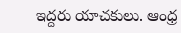ఇద్దరు యాచకులు. ఆంధ్ర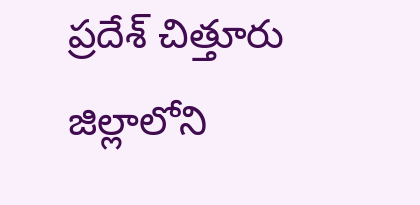ప్రదేశ్ చిత్తూరు జిల్లాలోని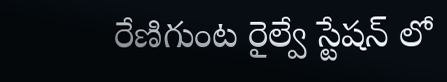రేణిగుంట రైల్వే స్టేషన్ లో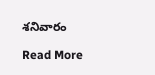శనివారం

Read More